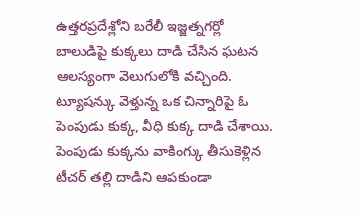ఉత్తరప్రదేశ్లోని బరేలీ ఇజ్జత్నగర్లో బాలుడిపై కుక్కలు దాడి చేసిన ఘటన ఆలస్యంగా వెలుగులోకి వచ్చింది. ట్యూషన్కు వెళ్తున్న ఒక చిన్నారిపై ఓ పెంపుడు కుక్క, వీధి కుక్క దాడి చేశాయి. పెంపుడు కుక్కను వాకింగ్కు తీసుకెళ్లిన టీచర్ తల్లి దాడిని ఆపకుండా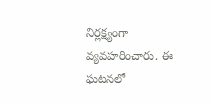నిర్లక్ష్యంగా వ్యవహరించారు. ఈ ఘటనలో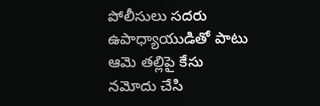పోలీసులు సదరు ఉపాధ్యాయుడితో పాటు ఆమె తల్లిపై కేసు నమోదు చేసి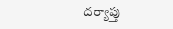దర్యాప్తు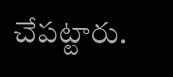చేపట్టారు.